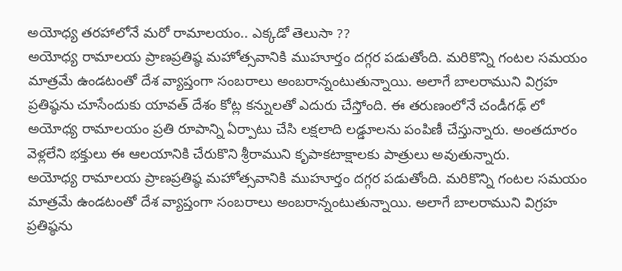అయోధ్య తరహాలోనే మరో రామాలయం.. ఎక్కడో తెలుసా ??
అయోధ్య రామాలయ ప్రాణప్రతిష్ఠ మహోత్సవానికి ముహూర్తం దగ్గర పడుతోంది. మరికొన్ని గంటల సమయం మాత్రమే ఉండటంతో దేశ వ్యాప్తంగా సంబరాలు అంబరాన్నంటుతున్నాయి. అలాగే బాలరాముని విగ్రహ ప్రతిష్ఠను చూసేందుకు యావత్ దేశం కోట్ల కన్నులతో ఎదురు చేస్తోంది. ఈ తరుణంలోనే చండీగఢ్ లో అయోధ్య రామాలయం ప్రతి రూపాన్ని ఏర్పాటు చేసి లక్షలాది లడ్డూలను పంపిణీ చేస్తున్నారు. అంతదూరం వెళ్లలేని భక్తులు ఈ ఆలయానికి చేరుకొని శ్రీరాముని కృపాకటాక్షాలకు పాత్రులు అవుతున్నారు.
అయోధ్య రామాలయ ప్రాణప్రతిష్ఠ మహోత్సవానికి ముహూర్తం దగ్గర పడుతోంది. మరికొన్ని గంటల సమయం మాత్రమే ఉండటంతో దేశ వ్యాప్తంగా సంబరాలు అంబరాన్నంటుతున్నాయి. అలాగే బాలరాముని విగ్రహ ప్రతిష్ఠను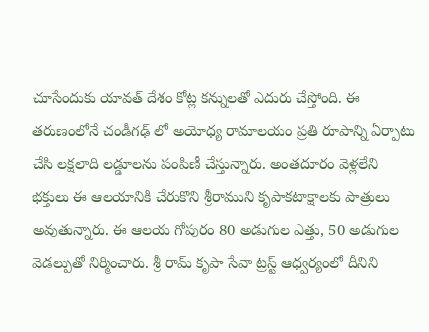చూసేందుకు యావత్ దేశం కోట్ల కన్నులతో ఎదురు చేస్తోంది. ఈ తరుణంలోనే చండీగఢ్ లో అయోధ్య రామాలయం ప్రతి రూపాన్ని ఏర్పాటు చేసి లక్షలాది లడ్డూలను పంపిణీ చేస్తున్నారు. అంతదూరం వెళ్లలేని భక్తులు ఈ ఆలయానికి చేరుకొని శ్రీరాముని కృపాకటాక్షాలకు పాత్రులు అవుతున్నారు. ఈ ఆలయ గోపురం 80 అడుగుల ఎత్తు, 50 అడుగుల వెడల్పుతో నిర్మించారు. శ్రీ రామ్ కృపా సేవా ట్రస్ట్ ఆధ్వర్యంలో దీనిని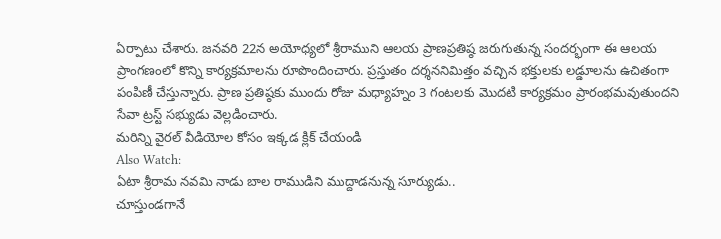ఏర్పాటు చేశారు. జనవరి 22న అయోధ్యలో శ్రీరాముని ఆలయ ప్రాణప్రతిష్ఠ జరుగుతున్న సందర్భంగా ఈ ఆలయ ప్రాంగణంలో కొన్ని కార్యక్రమాలను రూపొందించారు. ప్రస్తుతం దర్శననిమిత్తం వచ్చిన భక్తులకు లడ్డూలను ఉచితంగా పంపిణీ చేస్తున్నారు. ప్రాణ ప్రతిష్ఠకు ముందు రోజు మధ్యాహ్నం 3 గంటలకు మొదటి కార్యక్రమం ప్రారంభమవుతుందని సేవా ట్రస్ట్ సభ్యుడు వెల్లడించారు.
మరిన్ని వైరల్ వీడియోల కోసం ఇక్కడ క్లిక్ చేయండి
Also Watch:
ఏటా శ్రీరామ నవమి నాడు బాల రాముడిని ముద్దాడనున్న సూర్యుడు..
చూస్తుండగానే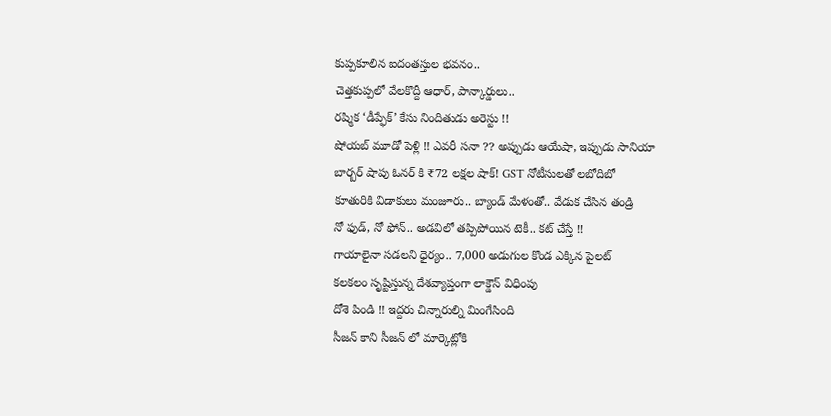కుప్పకూలిన ఐదంతస్తుల భవనం..
చెత్తకుప్పలో వేలకొద్దీ ఆధార్, పాన్కార్డులు..
రష్మిక ‘డీప్ఫేక్’ కేసు నిందితుడు అరెస్టు !!
షోయబ్ మూడో పెళ్లి !! ఎవరీ సనా ?? అప్పుడు ఆయేషా, ఇప్పుడు సానియా
బార్బర్ షాపు ఓనర్ కి ₹72 లక్షల షాక్! GST నోటీసులతో లబోదిబో
కూతురికి విడాకులు మంజూరు.. బ్యాండ్ మేళంతో.. వేడుక చేసిన తండ్రి
నో ఫుడ్, నో ఫోన్.. అడవిలో తప్పిపోయిన టెకీ.. కట్ చేస్తే !!
గాయాలైనా సడలని ధైర్యం.. 7,000 అడుగుల కొండ ఎక్కిన పైలట్
కలకలం సృష్టిస్తున్న దేశవ్యాప్తంగా లాక్డౌన్ విధింపు
దోశె పిండి !! ఇద్దరు చిన్నారుల్ని మింగేసింది
సీజన్ కాని సీజన్ లో మార్కెట్లోకి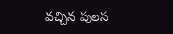వచ్చిన పులస